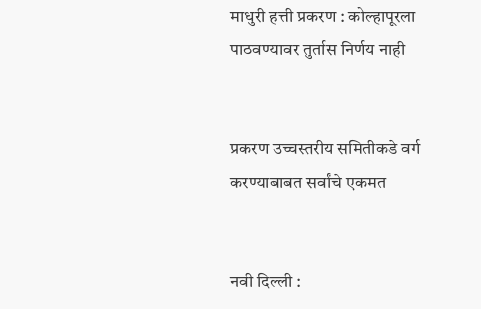माधुरी हत्ती प्रकरण : कोल्हापूरला पाठवण्यावर तुर्तास निर्णय नाही


प्रकरण उच्चस्तरीय समितीकडे वर्ग करण्याबाबत सर्वांचे एकमत


नवी दिल्ली :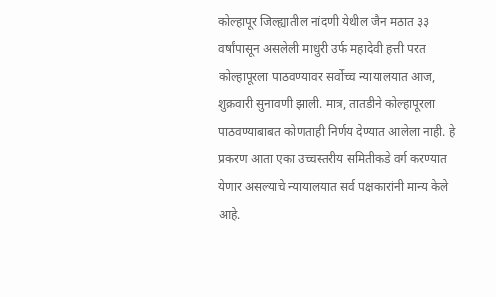कोल्हापूर जिल्ह्यातील नांदणी येथील जैन मठात ३३ वर्षांपासून असलेली माधुरी उर्फ महादेवी हत्ती परत कोल्हापूरला पाठवण्यावर सर्वोच्च न्यायालयात आज, शुक्रवारी सुनावणी झाली. मात्र, तातडीने कोल्हापूरला पाठवण्याबाबत कोणताही निर्णय देण्यात आलेला नाही. हे प्रकरण आता एका उच्चस्तरीय समितीकडे वर्ग करण्यात येणार असल्याचे न्यायालयात सर्व पक्षकारांनी मान्य केले आहे.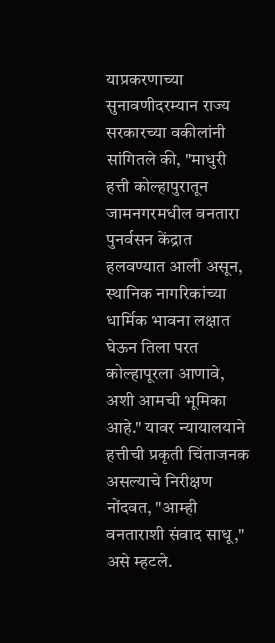याप्रकरणाच्या सुनावणीदरम्यान राज्य सरकारच्या वकीलांनी सांगितले की, "माधुरी हत्ती कोल्हापुरातून जामनगरमधील वनतारा पुनर्वसन केंद्रात हलवण्यात आली असून, स्थानिक नागरिकांच्या धार्मिक भावना लक्षात घेऊन तिला परत कोल्हापूरला आणावे, अशी आमची भूमिका आहे." यावर न्यायालयाने हत्तीची प्रकृती चिंताजनक असल्याचे निरीक्षण नोंदवत, "आम्ही वनताराशी संवाद साधू," असे म्हटले.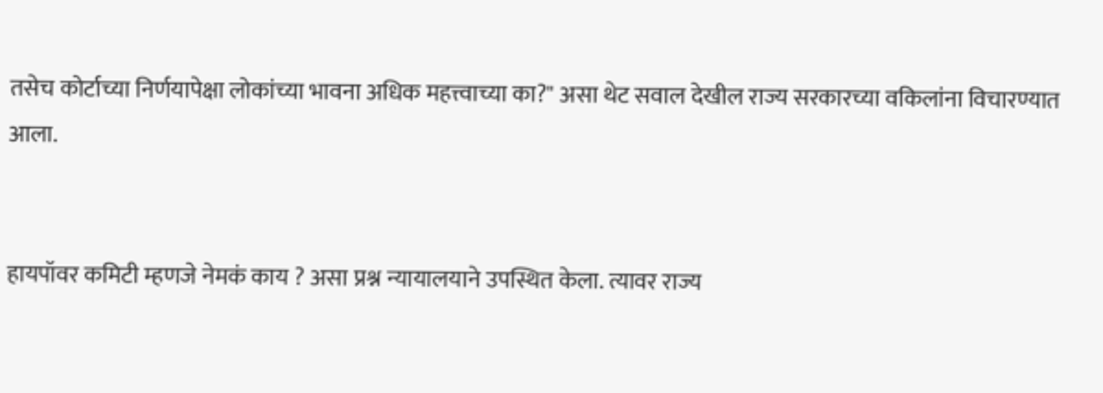तसेच कोर्टाच्या निर्णयापेक्षा लोकांच्या भावना अधिक महत्त्वाच्या का?" असा थेट सवाल देखील राज्य सरकारच्या वकिलांना विचारण्यात आला.


हायपॉवर कमिटी म्हणजे नेमकं काय ? असा प्रश्न न्यायालयाने उपस्थित केला. त्यावर राज्य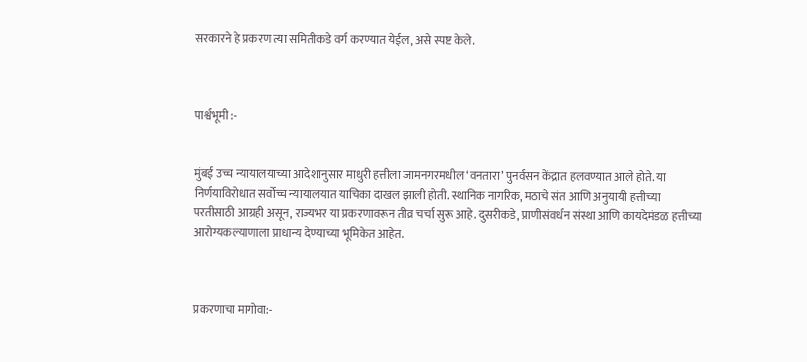सरकारने हे प्रकरण त्या समितीकडे वर्ग करण्यात येईल, असे स्पष्ट केले.



पार्श्वभूमी :-


मुंबई उच्च न्यायालयाच्या आदेशानुसार माधुरी हत्तीला जामनगरमधील ‘वनतारा’ पुनर्वसन केंद्रात हलवण्यात आले होते. या निर्णयाविरोधात सर्वोच्च न्यायालयात याचिका दाखल झाली होती. स्थानिक नागरिक, मठाचे संत आणि अनुयायी हत्तीच्या परतीसाठी आग्रही असून, राज्यभर या प्रकरणावरून तीव्र चर्चा सुरू आहे. दुसरीकडे, प्राणीसंवर्धन संस्था आणि कायदेमंडळ हत्तीच्या आरोग्यकल्याणाला प्राधान्य देण्याच्या भूमिकेत आहेत.



प्रकरणाचा मागोवा:-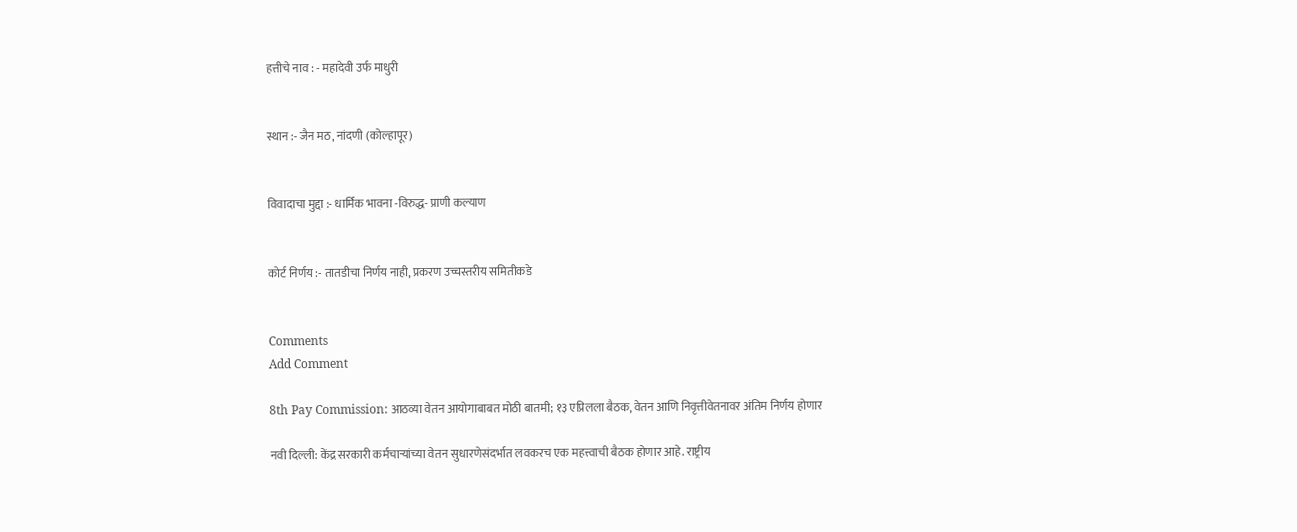हत्तीचे नाव : - महादेवी उर्फ माधुरी


स्थान :- जैन मठ, नांदणी (कोल्हापूर)


विवादाचा मुद्दा :- धार्मिक भावना -विरुद्ध- प्राणी कल्याण


कोर्ट निर्णय :- तातडीचा निर्णय नाही, प्रकरण उच्चस्तरीय समितीकडे


Comments
Add Comment

8th Pay Commission: आठव्या वेतन आयोगाबाबत मोठी बातमी; १३ एप्रिलला बैठक, वेतन आणि निवृत्तीवेतनावर अंतिम निर्णय होणार

नवी दिल्ली: केंद्र सरकारी कर्मचाऱ्यांच्या वेतन सुधारणेसंदर्भात लवकरच एक महत्त्वाची बैठक होणार आहे. राष्ट्रीय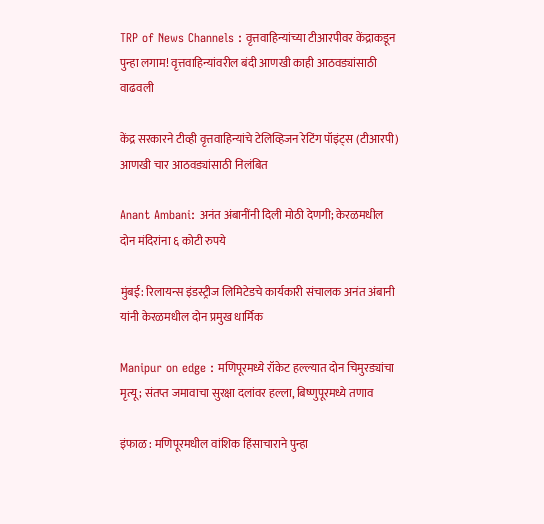TRP of News Channels : वृत्तवाहिन्यांच्या टीआरपीवर केंद्राकडून पुन्हा लगाम! वृत्तवाहिन्यांवरील बंदी आणखी काही आठवड्यांसाठी वाढवली

केंद्र सरकारने टीव्ही वृत्तवाहिन्यांचे टेलिव्हिजन रेटिंग पॉइंट्स (टीआरपी) आणखी चार आठवड्यांसाठी निलंबित

Anant Ambani: अनंत अंबानींनी दिली मोठी देणगी; केरळमधील दोन मंदिरांना ६ कोटी रुपये

मुंबई: रिलायन्स इंडस्ट्रीज लिमिटेडचे कार्यकारी संचालक अनंत अंबानी यांनी केरळमधील दोन प्रमुख धार्मिक

Manipur on edge : मणिपूरमध्ये रॉकेट हल्ल्यात दोन चिमुरड्यांचा मृत्यू; संतप्त जमावाचा सुरक्षा दलांवर हल्ला, बिष्णुपूरमध्ये तणाव

इंफाळ : मणिपूरमधील वांशिक हिंसाचाराने पुन्हा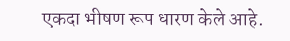एकदा भीषण रूप धारण केले आहे.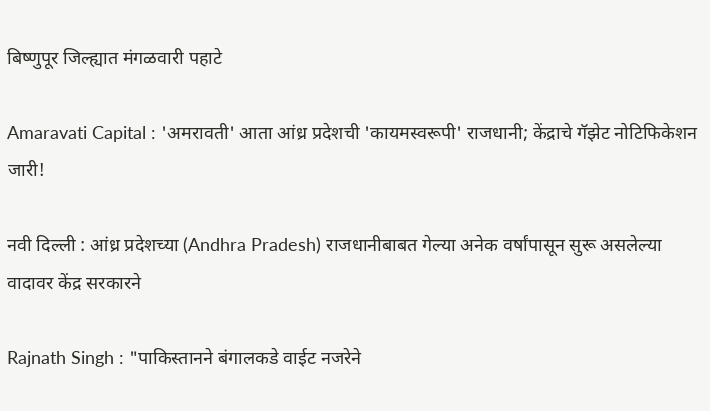बिष्णुपूर जिल्ह्यात मंगळवारी पहाटे

Amaravati Capital : 'अमरावती' आता आंध्र प्रदेशची 'कायमस्वरूपी' राजधानी; केंद्राचे गॅझेट नोटिफिकेशन जारी!

नवी दिल्ली : आंध्र प्रदेशच्या (Andhra Pradesh) राजधानीबाबत गेल्या अनेक वर्षांपासून सुरू असलेल्या वादावर केंद्र सरकारने

Rajnath Singh : "पाकिस्तानने बंगालकडे वाईट नजरेने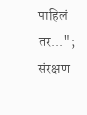पाहिलं तर..."; संरक्षण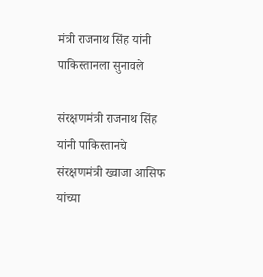मंत्री राजनाथ सिंह यांनी पाकिस्तानला सुनावले

संरक्षणमंत्री राजनाथ सिंह यांनी पाकिस्तानचे संरक्षणमंत्री ख्वाजा आसिफ यांच्या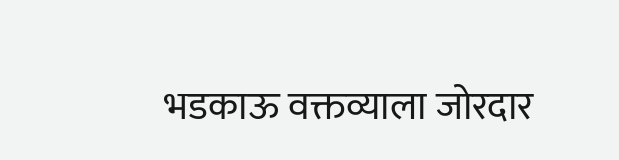भडकाऊ वक्तव्याला जोरदार